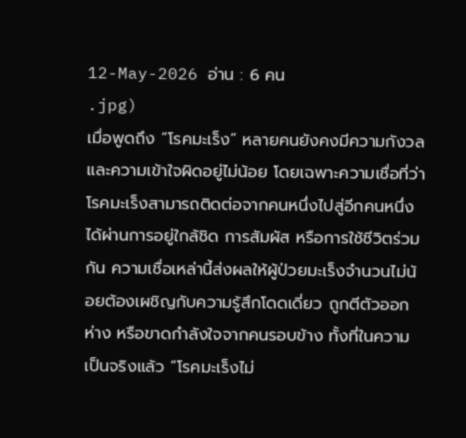12-May-2026 อ่าน : 6 คน
.jpg)
เมื่อพูดถึง “โรคมะเร็ง” หลายคนยังคงมีความกังวลและความเข้าใจผิดอยู่ไม่น้อย โดยเฉพาะความเชื่อที่ว่าโรคมะเร็งสามารถติดต่อจากคนหนึ่งไปสู่อีกคนหนึ่งได้ผ่านการอยู่ใกล้ชิด การสัมผัส หรือการใช้ชีวิตร่วมกัน ความเชื่อเหล่านี้ส่งผลให้ผู้ป่วยมะเร็งจำนวนไม่น้อยต้องเผชิญกับความรู้สึกโดดเดี่ยว ถูกตีตัวออกห่าง หรือขาดกำลังใจจากคนรอบข้าง ทั้งที่ในความเป็นจริงแล้ว “โรคมะเร็งไม่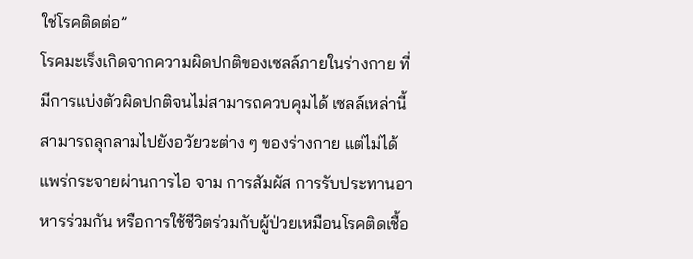ใช่โรคติดต่อ”
โรคมะเร็งเกิดจากความผิดปกติของเซลล์ภายในร่างกาย ที่มีการแบ่งตัวผิดปกติจนไม่สามารถควบคุมได้ เซลล์เหล่านี้สามารถลุกลามไปยังอวัยวะต่าง ๆ ของร่างกาย แต่ไม่ได้แพร่กระจายผ่านการไอ จาม การสัมผัส การรับประทานอาหารร่วมกัน หรือการใช้ชีวิตร่วมกับผู้ป่วยเหมือนโรคติดเชื้อ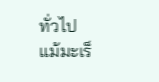ทั่วไป
แม้มะเร็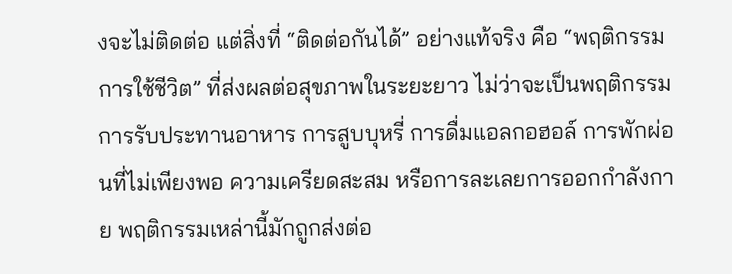งจะไม่ติดต่อ แต่สิ่งที่ “ติดต่อกันได้” อย่างแท้จริง คือ “พฤติกรรมการใช้ชีวิต” ที่ส่งผลต่อสุขภาพในระยะยาว ไม่ว่าจะเป็นพฤติกรรมการรับประทานอาหาร การสูบบุหรี่ การดื่มแอลกอฮอล์ การพักผ่อนที่ไม่เพียงพอ ความเครียดสะสม หรือการละเลยการออกกำลังกาย พฤติกรรมเหล่านี้มักถูกส่งต่อ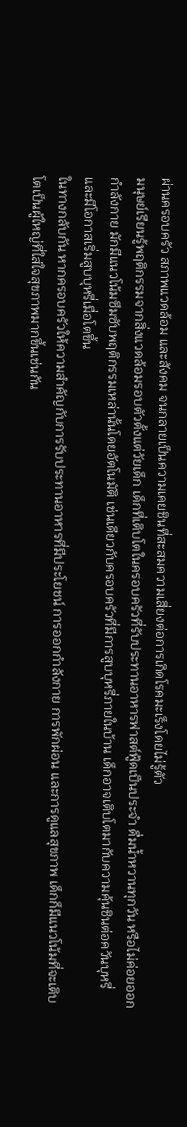ผ่านครอบครัว สภาพแวดล้อม และสังคม จนกลายเป็นความเคยชินที่สะสมความเสี่ยงต่อการเกิดโรคมะเร็งโดยไม่รู้ตัว
มนุษย์เรียนรู้พฤติกรรมจากสิ่งแวดล้อมรอบตัวตั้งแต่วัยเด็ก เด็กที่เติบโตในครอบครัวที่รับประทานอาหารฟาสต์ฟู้ดเป็นประจำ ดื่มน้ำหวานทุกวัน หรือไม่ค่อยออกกำลังกาย มักมีแนวโน้มซึมซับพฤติกรรมเหล่านั้นโดยอัตโนมัติ เช่นเดียวกับครอบครัวที่มีการสูบบุหรี่ภายในบ้าน เด็กอาจเติบโตมากับความคุ้นชินต่อควันบุหรี่ และมีโอกาสเริ่มสูบบุหรี่เมื่อโตขึ้น
ในทางกลับกัน หากครอบครัวให้ความสำคัญกับการรับประทานอาหารที่มีประโยชน์ การออกกำลังกาย การพักผ่อน และการดูแลสุขภาพ เด็กก็มีแนวโน้มที่จะเติบโตเป็นผู้ใหญ่ที่ใส่ใจสุขภาพมากขึ้นเช่นกัน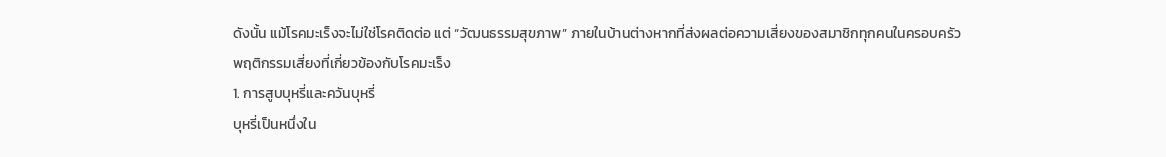ดังนั้น แม้โรคมะเร็งจะไม่ใช่โรคติดต่อ แต่ “วัฒนธรรมสุขภาพ” ภายในบ้านต่างหากที่ส่งผลต่อความเสี่ยงของสมาชิกทุกคนในครอบครัว
พฤติกรรมเสี่ยงที่เกี่ยวข้องกับโรคมะเร็ง
1. การสูบบุหรี่และควันบุหรี่
บุหรี่เป็นหนึ่งใน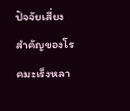ปัจจัยเสี่ยงสำคัญของโรคมะเร็งหลา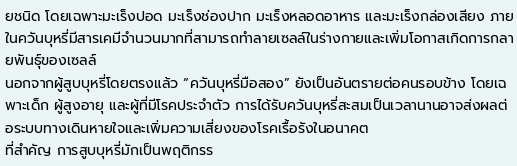ยชนิด โดยเฉพาะมะเร็งปอด มะเร็งช่องปาก มะเร็งหลอดอาหาร และมะเร็งกล่องเสียง ภายในควันบุหรี่มีสารเคมีจำนวนมากที่สามารถทำลายเซลล์ในร่างกายและเพิ่มโอกาสเกิดการกลายพันธุ์ของเซลล์
นอกจากผู้สูบบุหรี่โดยตรงแล้ว “ควันบุหรี่มือสอง” ยังเป็นอันตรายต่อคนรอบข้าง โดยเฉพาะเด็ก ผู้สูงอายุ และผู้ที่มีโรคประจำตัว การได้รับควันบุหรี่สะสมเป็นเวลานานอาจส่งผลต่อระบบทางเดินหายใจและเพิ่มความเสี่ยงของโรคเรื้อรังในอนาคต
ที่สำคัญ การสูบบุหรี่มักเป็นพฤติกรร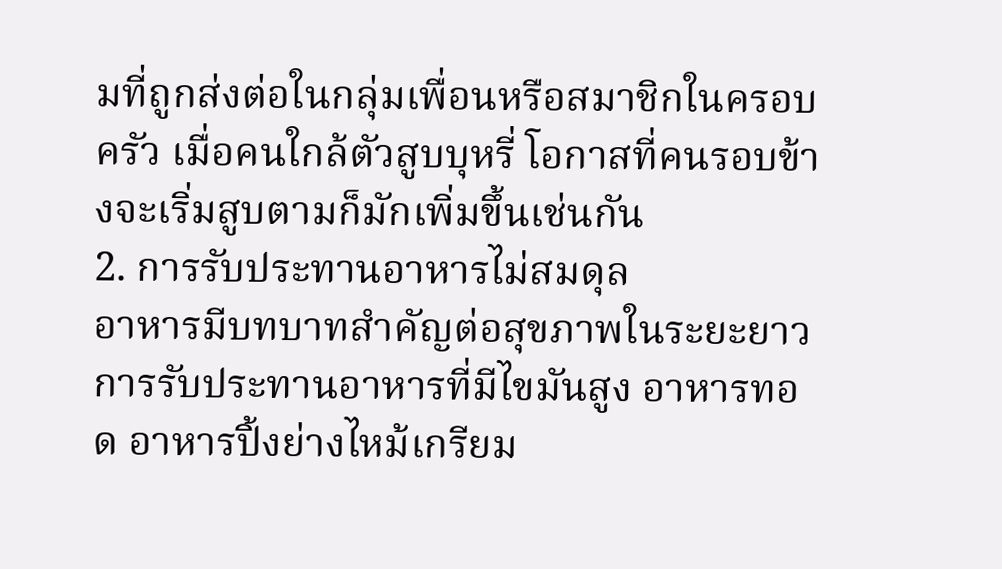มที่ถูกส่งต่อในกลุ่มเพื่อนหรือสมาชิกในครอบครัว เมื่อคนใกล้ตัวสูบบุหรี่ โอกาสที่คนรอบข้างจะเริ่มสูบตามก็มักเพิ่มขึ้นเช่นกัน
2. การรับประทานอาหารไม่สมดุล
อาหารมีบทบาทสำคัญต่อสุขภาพในระยะยาว การรับประทานอาหารที่มีไขมันสูง อาหารทอด อาหารปิ้งย่างไหม้เกรียม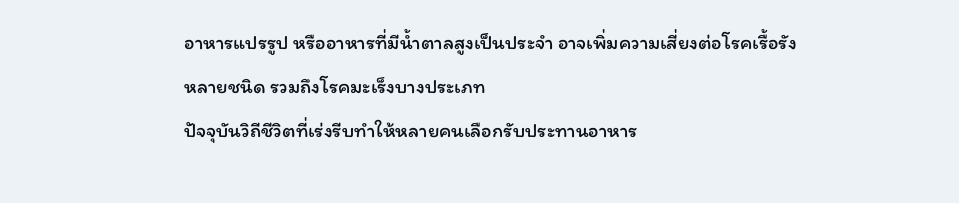อาหารแปรรูป หรืออาหารที่มีน้ำตาลสูงเป็นประจำ อาจเพิ่มความเสี่ยงต่อโรคเรื้อรังหลายชนิด รวมถึงโรคมะเร็งบางประเภท
ปัจจุบันวิถีชีวิตที่เร่งรีบทำให้หลายคนเลือกรับประทานอาหาร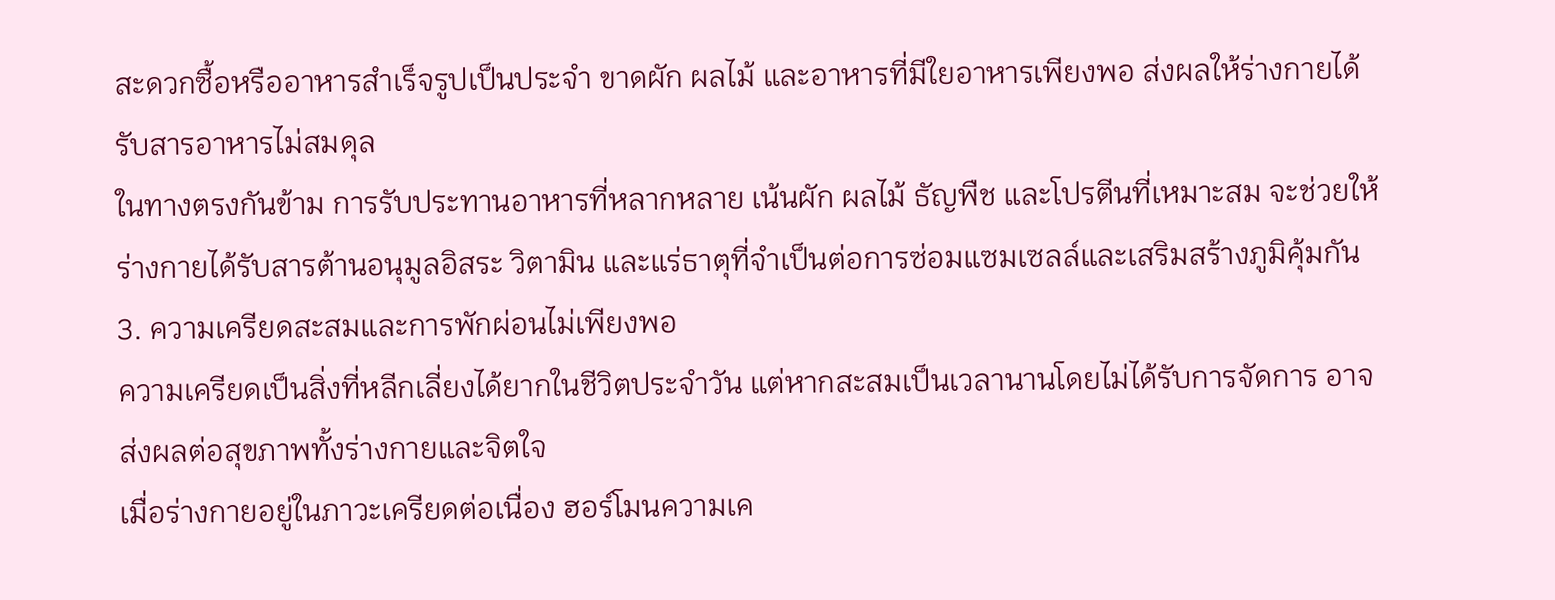สะดวกซื้อหรืออาหารสำเร็จรูปเป็นประจำ ขาดผัก ผลไม้ และอาหารที่มีใยอาหารเพียงพอ ส่งผลให้ร่างกายได้รับสารอาหารไม่สมดุล
ในทางตรงกันข้าม การรับประทานอาหารที่หลากหลาย เน้นผัก ผลไม้ ธัญพืช และโปรตีนที่เหมาะสม จะช่วยให้ร่างกายได้รับสารต้านอนุมูลอิสระ วิตามิน และแร่ธาตุที่จำเป็นต่อการซ่อมแซมเซลล์และเสริมสร้างภูมิคุ้มกัน
3. ความเครียดสะสมและการพักผ่อนไม่เพียงพอ
ความเครียดเป็นสิ่งที่หลีกเลี่ยงได้ยากในชีวิตประจำวัน แต่หากสะสมเป็นเวลานานโดยไม่ได้รับการจัดการ อาจส่งผลต่อสุขภาพทั้งร่างกายและจิตใจ
เมื่อร่างกายอยู่ในภาวะเครียดต่อเนื่อง ฮอร์โมนความเค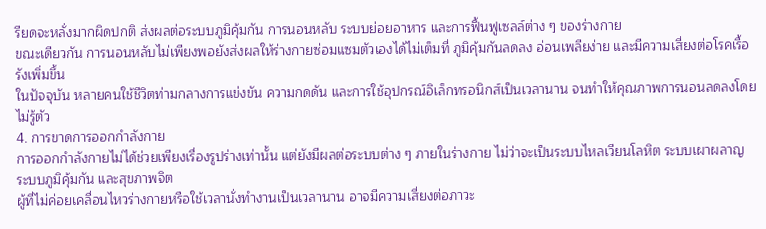รียดจะหลั่งมากผิดปกติ ส่งผลต่อระบบภูมิคุ้มกัน การนอนหลับ ระบบย่อยอาหาร และการฟื้นฟูเซลล์ต่าง ๆ ของร่างกาย
ขณะเดียวกัน การนอนหลับไม่เพียงพอยังส่งผลให้ร่างกายซ่อมแซมตัวเองได้ไม่เต็มที่ ภูมิคุ้มกันลดลง อ่อนเพลียง่าย และมีความเสี่ยงต่อโรคเรื้อรังเพิ่มขึ้น
ในปัจจุบัน หลายคนใช้ชีวิตท่ามกลางการแข่งขัน ความกดดัน และการใช้อุปกรณ์อิเล็กทรอนิกส์เป็นเวลานาน จนทำให้คุณภาพการนอนลดลงโดยไม่รู้ตัว
4. การขาดการออกกำลังกาย
การออกกำลังกายไม่ได้ช่วยเพียงเรื่องรูปร่างเท่านั้น แต่ยังมีผลต่อระบบต่าง ๆ ภายในร่างกาย ไม่ว่าจะเป็นระบบไหลเวียนโลหิต ระบบเผาผลาญ ระบบภูมิคุ้มกัน และสุขภาพจิต
ผู้ที่ไม่ค่อยเคลื่อนไหวร่างกายหรือใช้เวลานั่งทำงานเป็นเวลานาน อาจมีความเสี่ยงต่อภาวะ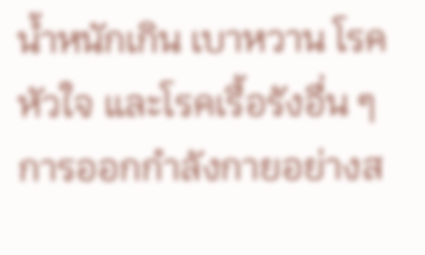น้ำหนักเกิน เบาหวาน โรคหัวใจ และโรคเรื้อรังอื่น ๆ
การออกกำลังกายอย่างส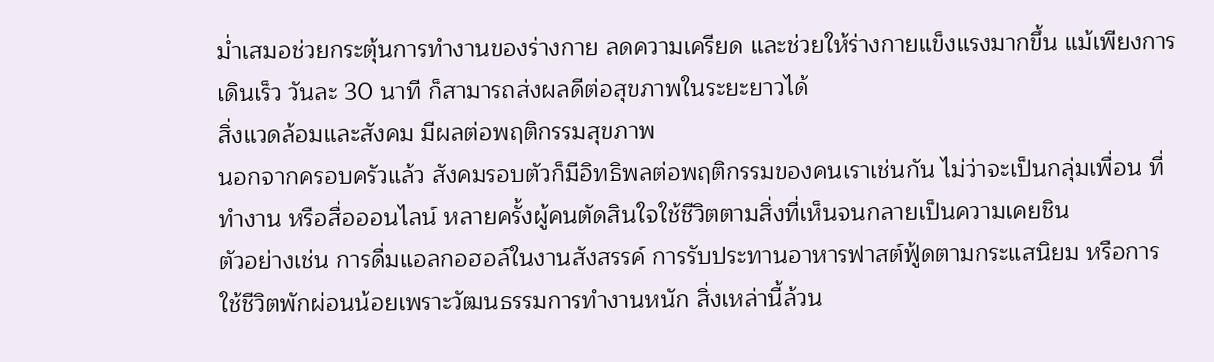ม่ำเสมอช่วยกระตุ้นการทำงานของร่างกาย ลดความเครียด และช่วยให้ร่างกายแข็งแรงมากขึ้น แม้เพียงการเดินเร็ว วันละ 30 นาที ก็สามารถส่งผลดีต่อสุขภาพในระยะยาวได้
สิ่งแวดล้อมและสังคม มีผลต่อพฤติกรรมสุขภาพ
นอกจากครอบครัวแล้ว สังคมรอบตัวก็มีอิทธิพลต่อพฤติกรรมของคนเราเช่นกัน ไม่ว่าจะเป็นกลุ่มเพื่อน ที่ทำงาน หรือสื่อออนไลน์ หลายครั้งผู้คนตัดสินใจใช้ชีวิตตามสิ่งที่เห็นจนกลายเป็นความเคยชิน
ตัวอย่างเช่น การดื่มแอลกอฮอล์ในงานสังสรรค์ การรับประทานอาหารฟาสต์ฟู้ดตามกระแสนิยม หรือการใช้ชีวิตพักผ่อนน้อยเพราะวัฒนธรรมการทำงานหนัก สิ่งเหล่านี้ล้วน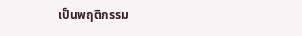เป็นพฤติกรรม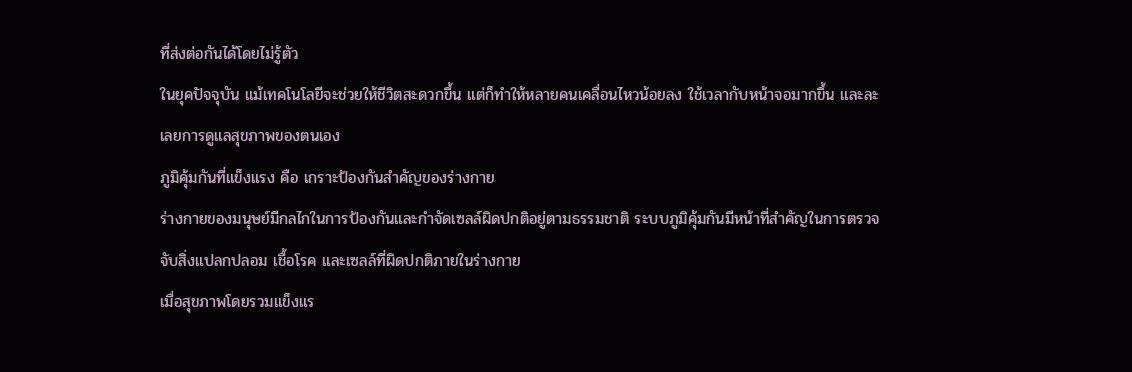ที่ส่งต่อกันได้โดยไม่รู้ตัว
ในยุคปัจจุบัน แม้เทคโนโลยีจะช่วยให้ชีวิตสะดวกขึ้น แต่ก็ทำให้หลายคนเคลื่อนไหวน้อยลง ใช้เวลากับหน้าจอมากขึ้น และละเลยการดูแลสุขภาพของตนเอง
ภูมิคุ้มกันที่แข็งแรง คือ เกราะป้องกันสำคัญของร่างกาย
ร่างกายของมนุษย์มีกลไกในการป้องกันและกำจัดเซลล์ผิดปกติอยู่ตามธรรมชาติ ระบบภูมิคุ้มกันมีหน้าที่สำคัญในการตรวจจับสิ่งแปลกปลอม เชื้อโรค และเซลล์ที่ผิดปกติภายในร่างกาย
เมื่อสุขภาพโดยรวมแข็งแร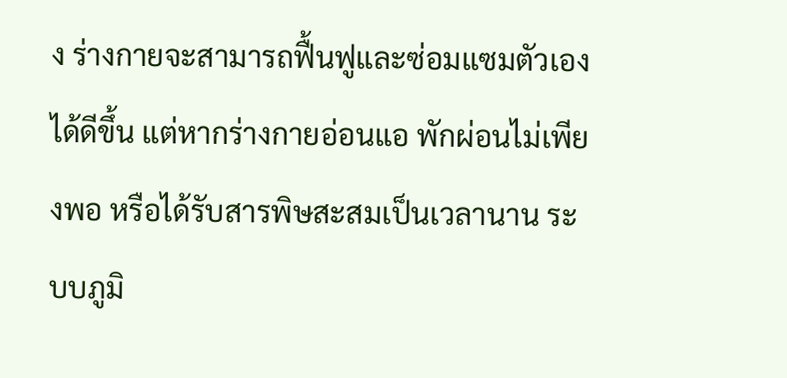ง ร่างกายจะสามารถฟื้นฟูและซ่อมแซมตัวเองได้ดีขึ้น แต่หากร่างกายอ่อนแอ พักผ่อนไม่เพียงพอ หรือได้รับสารพิษสะสมเป็นเวลานาน ระบบภูมิ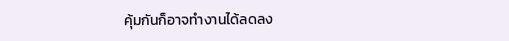คุ้มกันก็อาจทำงานได้ลดลง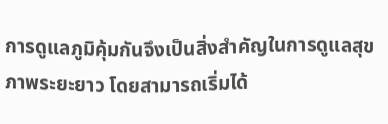การดูแลภูมิคุ้มกันจึงเป็นสิ่งสำคัญในการดูแลสุขภาพระยะยาว โดยสามารถเริ่มได้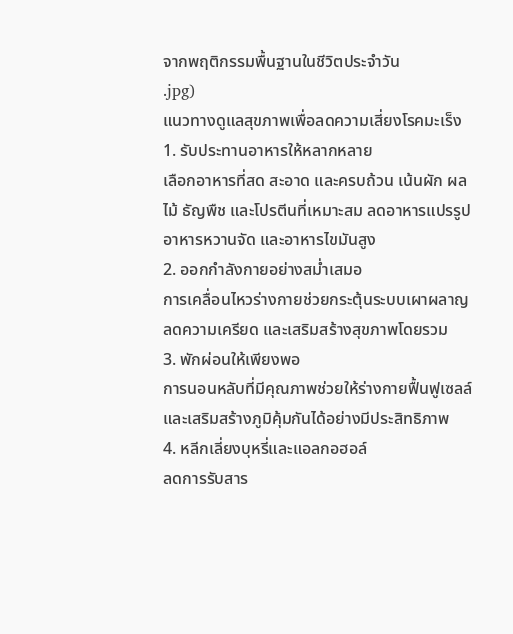จากพฤติกรรมพื้นฐานในชีวิตประจำวัน
.jpg)
แนวทางดูแลสุขภาพเพื่อลดความเสี่ยงโรคมะเร็ง
1. รับประทานอาหารให้หลากหลาย
เลือกอาหารที่สด สะอาด และครบถ้วน เน้นผัก ผลไม้ ธัญพืช และโปรตีนที่เหมาะสม ลดอาหารแปรรูป อาหารหวานจัด และอาหารไขมันสูง
2. ออกกำลังกายอย่างสม่ำเสมอ
การเคลื่อนไหวร่างกายช่วยกระตุ้นระบบเผาผลาญ ลดความเครียด และเสริมสร้างสุขภาพโดยรวม
3. พักผ่อนให้เพียงพอ
การนอนหลับที่มีคุณภาพช่วยให้ร่างกายฟื้นฟูเซลล์และเสริมสร้างภูมิคุ้มกันได้อย่างมีประสิทธิภาพ
4. หลีกเลี่ยงบุหรี่และแอลกอฮอล์
ลดการรับสาร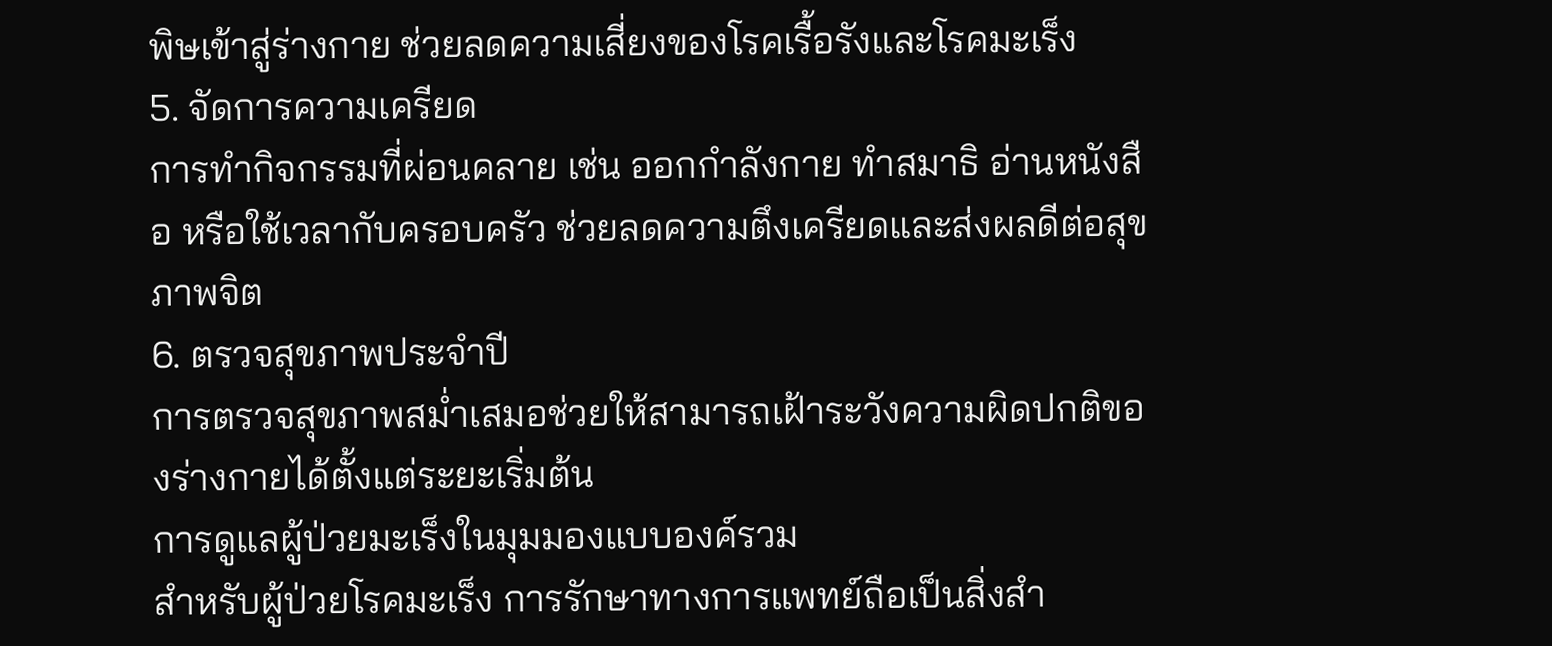พิษเข้าสู่ร่างกาย ช่วยลดความเสี่ยงของโรคเรื้อรังและโรคมะเร็ง
5. จัดการความเครียด
การทำกิจกรรมที่ผ่อนคลาย เช่น ออกกำลังกาย ทำสมาธิ อ่านหนังสือ หรือใช้เวลากับครอบครัว ช่วยลดความตึงเครียดและส่งผลดีต่อสุขภาพจิต
6. ตรวจสุขภาพประจำปี
การตรวจสุขภาพสม่ำเสมอช่วยให้สามารถเฝ้าระวังความผิดปกติของร่างกายได้ตั้งแต่ระยะเริ่มต้น
การดูแลผู้ป่วยมะเร็งในมุมมองแบบองค์รวม
สำหรับผู้ป่วยโรคมะเร็ง การรักษาทางการแพทย์ถือเป็นสิ่งสำ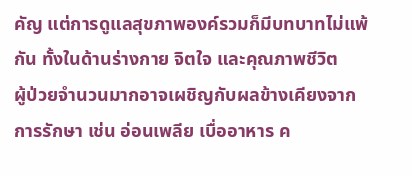คัญ แต่การดูแลสุขภาพองค์รวมก็มีบทบาทไม่แพ้กัน ทั้งในด้านร่างกาย จิตใจ และคุณภาพชีวิต
ผู้ป่วยจำนวนมากอาจเผชิญกับผลข้างเคียงจากการรักษา เช่น อ่อนเพลีย เบื่ออาหาร ค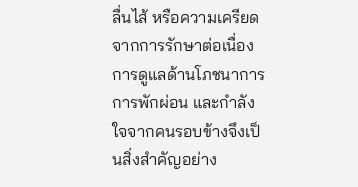ลื่นไส้ หรือความเครียดจากการรักษาต่อเนื่อง การดูแลด้านโภชนาการ การพักผ่อน และกำลังใจจากคนรอบข้างจึงเป็นสิ่งสำคัญอย่าง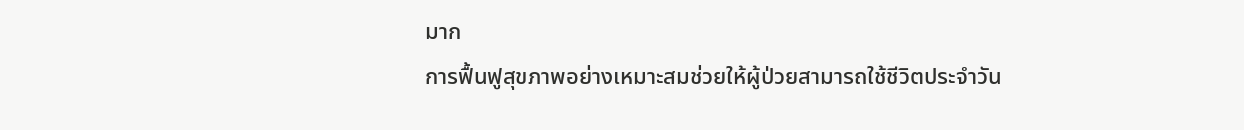มาก
การฟื้นฟูสุขภาพอย่างเหมาะสมช่วยให้ผู้ป่วยสามารถใช้ชีวิตประจำวัน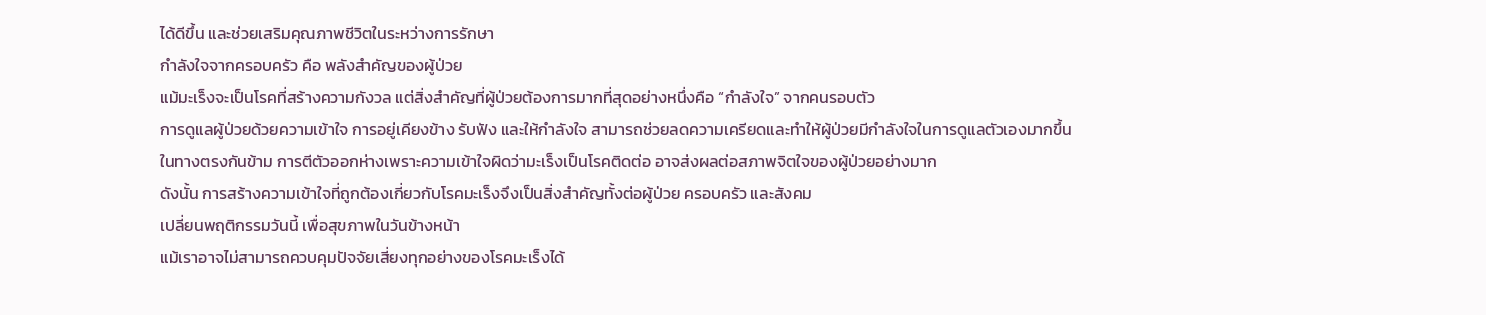ได้ดีขึ้น และช่วยเสริมคุณภาพชีวิตในระหว่างการรักษา
กำลังใจจากครอบครัว คือ พลังสำคัญของผู้ป่วย
แม้มะเร็งจะเป็นโรคที่สร้างความกังวล แต่สิ่งสำคัญที่ผู้ป่วยต้องการมากที่สุดอย่างหนึ่งคือ “กำลังใจ” จากคนรอบตัว
การดูแลผู้ป่วยด้วยความเข้าใจ การอยู่เคียงข้าง รับฟัง และให้กำลังใจ สามารถช่วยลดความเครียดและทำให้ผู้ป่วยมีกำลังใจในการดูแลตัวเองมากขึ้น
ในทางตรงกันข้าม การตีตัวออกห่างเพราะความเข้าใจผิดว่ามะเร็งเป็นโรคติดต่อ อาจส่งผลต่อสภาพจิตใจของผู้ป่วยอย่างมาก
ดังนั้น การสร้างความเข้าใจที่ถูกต้องเกี่ยวกับโรคมะเร็งจึงเป็นสิ่งสำคัญทั้งต่อผู้ป่วย ครอบครัว และสังคม
เปลี่ยนพฤติกรรมวันนี้ เพื่อสุขภาพในวันข้างหน้า
แม้เราอาจไม่สามารถควบคุมปัจจัยเสี่ยงทุกอย่างของโรคมะเร็งได้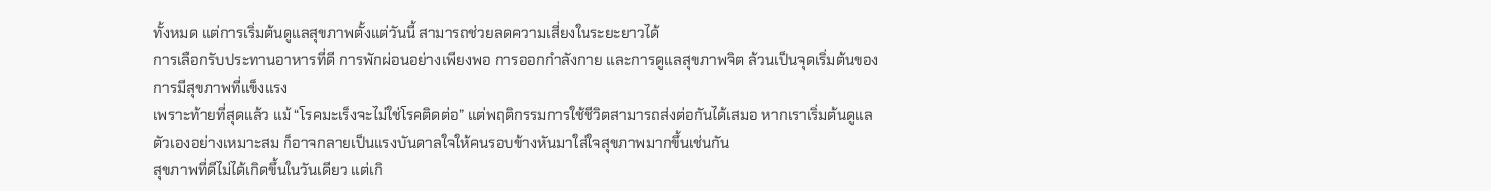ทั้งหมด แต่การเริ่มต้นดูแลสุขภาพตั้งแต่วันนี้ สามารถช่วยลดความเสี่ยงในระยะยาวได้
การเลือกรับประทานอาหารที่ดี การพักผ่อนอย่างเพียงพอ การออกกำลังกาย และการดูแลสุขภาพจิต ล้วนเป็นจุดเริ่มต้นของการมีสุขภาพที่แข็งแรง
เพราะท้ายที่สุดแล้ว แม้ “โรคมะเร็งจะไม่ใช่โรคติดต่อ” แต่พฤติกรรมการใช้ชีวิตสามารถส่งต่อกันได้เสมอ หากเราเริ่มต้นดูแลตัวเองอย่างเหมาะสม ก็อาจกลายเป็นแรงบันดาลใจให้คนรอบข้างหันมาใส่ใจสุขภาพมากขึ้นเช่นกัน
สุขภาพที่ดีไม่ได้เกิดขึ้นในวันเดียว แต่เกิ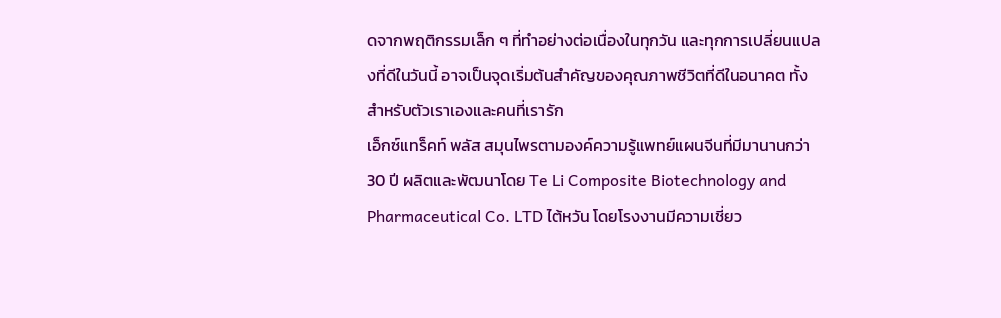ดจากพฤติกรรมเล็ก ๆ ที่ทำอย่างต่อเนื่องในทุกวัน และทุกการเปลี่ยนแปลงที่ดีในวันนี้ อาจเป็นจุดเริ่มต้นสำคัญของคุณภาพชีวิตที่ดีในอนาคต ทั้งสำหรับตัวเราเองและคนที่เรารัก
เอ็กซ์แทร็คท์ พลัส สมุนไพรตามองค์ความรู้แพทย์แผนจีนที่มีมานานกว่า 30 ปี ผลิตและพัฒนาโดย Te Li Composite Biotechnology and Pharmaceutical Co. LTD ไต้หวัน โดยโรงงานมีความเชี่ยว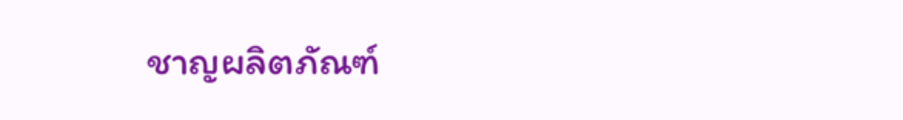ชาญผลิตภัณฑ์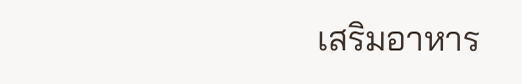เสริมอาหาร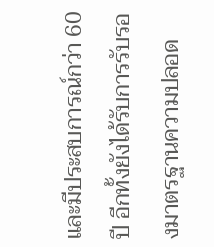และมีประสบการณ์กว่า 60 ปี อีกทั้งยังได้รับการรับรองมาตรฐานความปลอด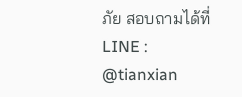ภัย สอบถามได้ที่ LINE : @tianxian